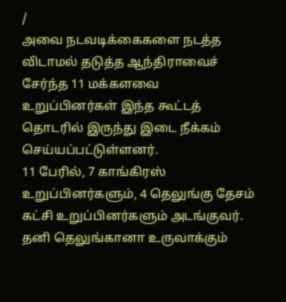/
அவை நடவடிக்கைகளை நடத்த விடாமல் தடுத்த ஆந்திராவைச் சேர்ந்த 11 மக்களவை உறுப்பினர்கள் இந்த கூட்டத் தொடரில் இருந்து இடை நீக்கம் செய்யப்பட்டுள்ளனர்.
11 பேரில், 7 காங்கிரஸ் உறுப்பினர்களும், 4 தெலுங்கு தேசம் கட்சி உறுப்பினர்களும் அடங்குவர்.
தனி தெலுங்கானா உருவாக்கும்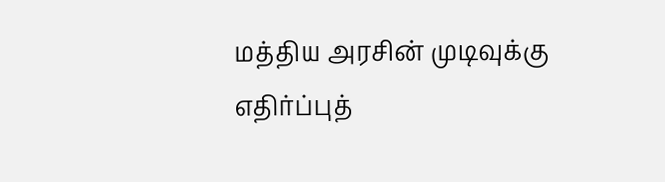மத்திய அரசின் முடிவுக்கு எதிர்ப்புத்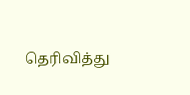தெரிவித்து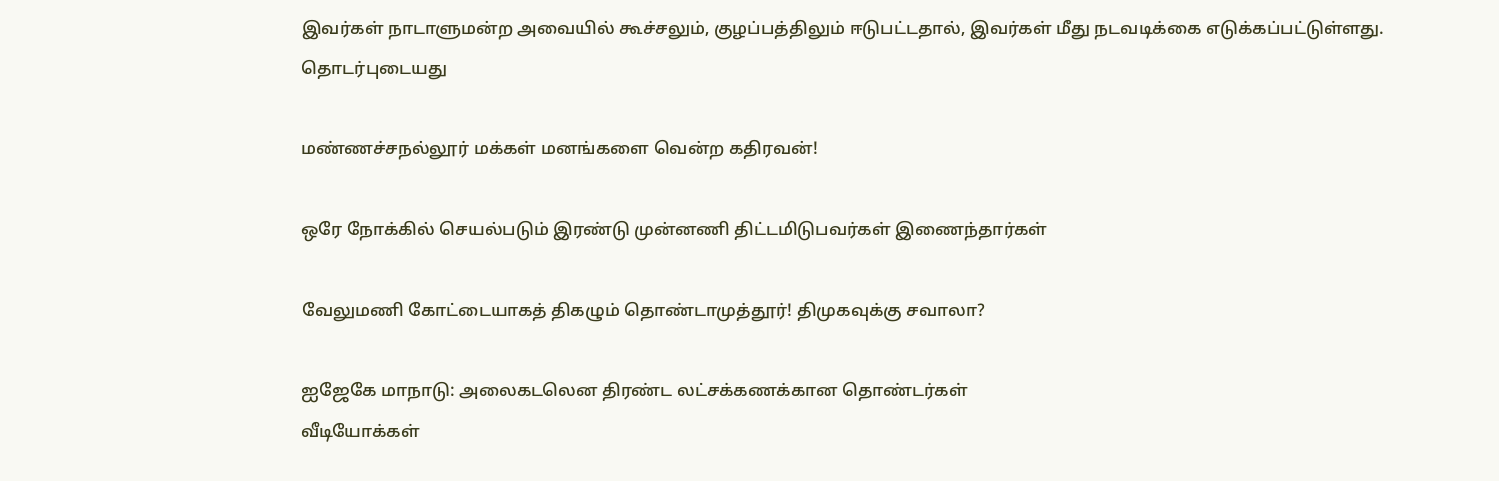இவர்கள் நாடாளுமன்ற அவையில் கூச்சலும், குழப்பத்திலும் ஈடுபட்டதால், இவர்கள் மீது நடவடிக்கை எடுக்கப்பட்டுள்ளது.
தொடர்புடையது

மண்ணச்சநல்லூர் மக்கள் மனங்களை வென்ற கதிரவன்!

ஒரே நோக்கில் செயல்படும் இரண்டு முன்னணி திட்டமிடுபவர்கள் இணைந்தார்கள்

வேலுமணி கோட்டையாகத் திகழும் தொண்டாமுத்தூர்! திமுகவுக்கு சவாலா?

ஐஜேகே மாநாடு: அலைகடலென திரண்ட லட்சக்கணக்கான தொண்டர்கள்
வீடியோக்கள்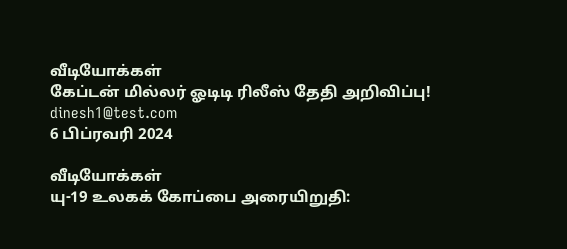வீடியோக்கள்
கேப்டன் மில்லர் ஓடிடி ரிலீஸ் தேதி அறிவிப்பு!
dinesh1@test.com
6 பிப்ரவரி 2024

வீடியோக்கள்
யு-19 உலகக் கோப்பை அரையிறுதி: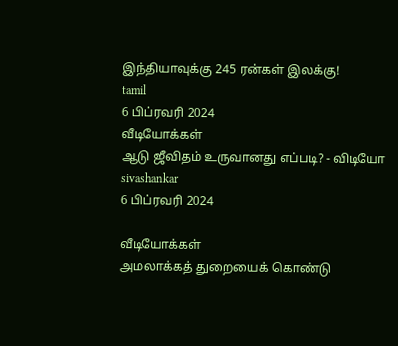இந்தியாவுக்கு 245 ரன்கள் இலக்கு!
tamil
6 பிப்ரவரி 2024
வீடியோக்கள்
ஆடு ஜீவிதம் உருவானது எப்படி? - விடியோ
sivashankar
6 பிப்ரவரி 2024

வீடியோக்கள்
அமலாக்கத் துறையைக் கொண்டு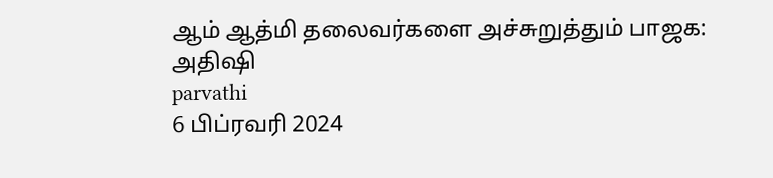ஆம் ஆத்மி தலைவர்களை அச்சுறுத்தும் பாஜக: அதிஷி
parvathi
6 பிப்ரவரி 2024